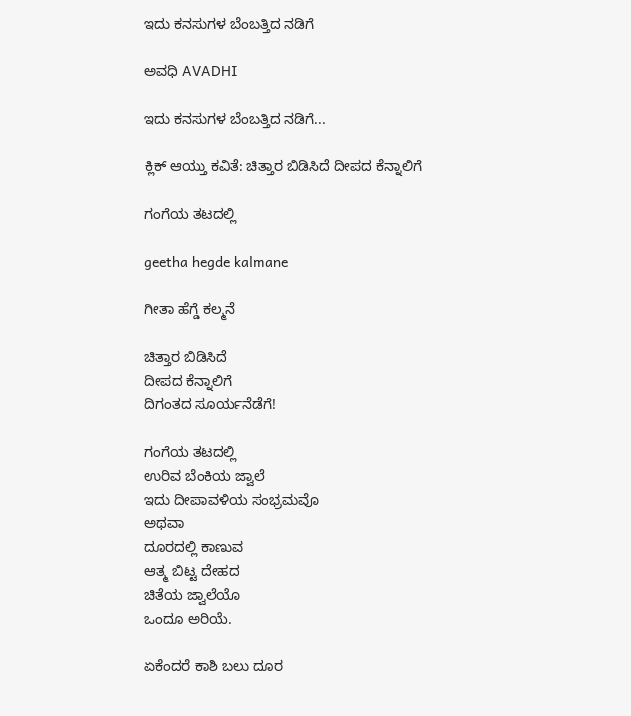ಇದು ಕನಸುಗಳ ಬೆಂಬತ್ತಿದ ನಡಿಗೆ‍

ಅವಧಿ AVADHI

ಇದು ಕನಸುಗಳ ಬೆಂಬತ್ತಿದ ನಡಿಗೆ...

ಕ್ಲಿಕ್ ಆಯ್ತು ಕವಿತೆ: ಚಿತ್ತಾರ ಬಿಡಿಸಿದೆ ದೀಪದ ಕೆನ್ನಾಲಿಗೆ

ಗಂಗೆಯ ತಟದಲ್ಲಿ

geetha hegde kalmane

ಗೀತಾ ಹೆಗ್ಡೆ ಕಲ್ಮನೆ

ಚಿತ್ತಾರ ಬಿಡಿಸಿದೆ
ದೀಪದ ಕೆನ್ನಾಲಿಗೆ
ದಿಗಂತದ ಸೂರ್ಯನೆಡೆಗೆ!

ಗಂಗೆಯ ತಟದಲ್ಲಿ
ಉರಿವ ಬೆಂಕಿಯ ಜ್ವಾಲೆ
ಇದು ದೀಪಾವಳಿಯ ಸಂಭ್ರಮವೊ
ಅಥವಾ
ದೂರದಲ್ಲಿ ಕಾಣುವ
ಆತ್ಮ ಬಿಟ್ಟ ದೇಹದ
ಚಿತೆಯ ಜ್ವಾಲೆಯೊ
ಒಂದೂ ಅರಿಯೆ.

ಏಕೆಂದರೆ ಕಾಶಿ ಬಲು ದೂರ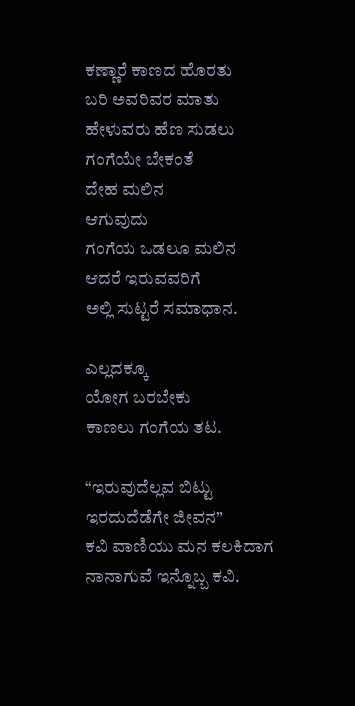ಕಣ್ಣಾರೆ ಕಾಣದ ಹೊರತು
ಬರಿ ಅವರಿವರ ಮಾತು
ಹೇಳುವರು ಹೆಣ ಸುಡಲು
ಗಂಗೆಯೇ ಬೇಕಂತೆ
ದೇಹ ಮಲಿನ
ಆಗುವುದು
ಗಂಗೆಯ ಒಡಲೂ ಮಲಿನ
ಆದರೆ ಇರುವವರಿಗೆ
ಅಲ್ಲಿ ಸುಟ್ಟರೆ ಸಮಾಧಾನ.

ಎಲ್ಲದಕ್ಕೂ
ಯೋಗ ಬರಬೇಕು
ಕಾಣಲು ಗಂಗೆಯ ತಟ.

“ಇರುವುದೆಲ್ಲವ ಬಿಟ್ಟು
ಇರದುದೆಡೆಗೇ ಜೀವನ”
ಕವಿ ವಾಣಿಯು ಮನ ಕಲಕಿದಾಗ
ನಾನಾಗುವೆ ಇನ್ನೊಬ್ಬ ಕವಿ.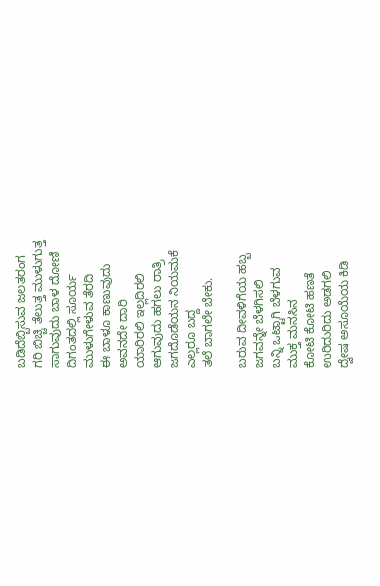ಬಡಿದೆಬ್ಬಿಸುವ ಜಲತರಂಗ
ಗರಿ ಬಿಚ್ಚಿ ತೆಲುತ್ತ ಮುಳುಗುತ್ತ
ಸಾಗುವುದು ಬಾಳ ದೋಣಿ
ದಿಗಂತದಲ್ಲಿ ಸೂರ್ಯ
ಮುಳುಗೇಳುವ ತೆರದಿ
ಈ ಬಾಳೂ ಕಾಣುವುದು
ಅವನದೇ ದಾರಿ
ಯಾರಿರಲಿ ಇಲ್ಲದಿರಲಿ
ಆಗುವುದು ಹಗಲು ರಾತ್ರಿ
ಜಗದೊಡೆಯನ ನಿಯಮಕೆ
ಎಲ್ಲರೂ ಬದ್ದ
ತಲೆ ಬಾಗಲೇ ಬೇಕು.

ಬರುವ ದೀವಳಿಗೆಯ ಹಬ್ಬ
ಜಗವನ್ನೇ ಬೆಳಗಿಸಲಿ
ಬನ್ನಿ ಒಟ್ಟಾಗಿ ಬೆಳಗುವ
ಮುಕ್ತ ಮನಸಿನ
ಕೋಟಿ ಕೋಟಿ ಹಣತೆ
ಉರಿದುರಿದು ಅಡಗಲಿ
ದ್ವೇಷ ಅಸೂಯೆಯ ಕಿಡಿ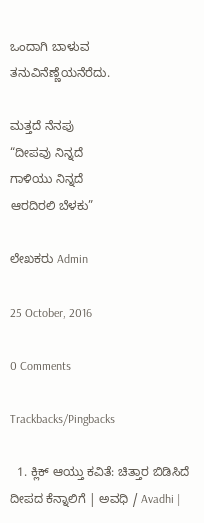ಒಂದಾಗಿ ಬಾಳುವ
ತನುವಿನೆಣ್ಣೆಯನೆರೆದು.

ಮತ್ತದೆ ನೆನಪು
“ದೀಪವು ನಿನ್ನದೆ
ಗಾಳಿಯು ನಿನ್ನದೆ
ಆರದಿರಲಿ ಬೆಳಕು”

ಲೇಖಕರು Admin

25 October, 2016

0 Comments

Trackbacks/Pingbacks

  1. ಕ್ಲಿಕ್ ಆಯ್ತು ಕವಿತೆ: ಚಿತ್ತಾರ ಬಿಡಿಸಿದೆ ದೀಪದ ಕೆನ್ನಾಲಿಗೆ | ಅವಧಿ / Avadhi |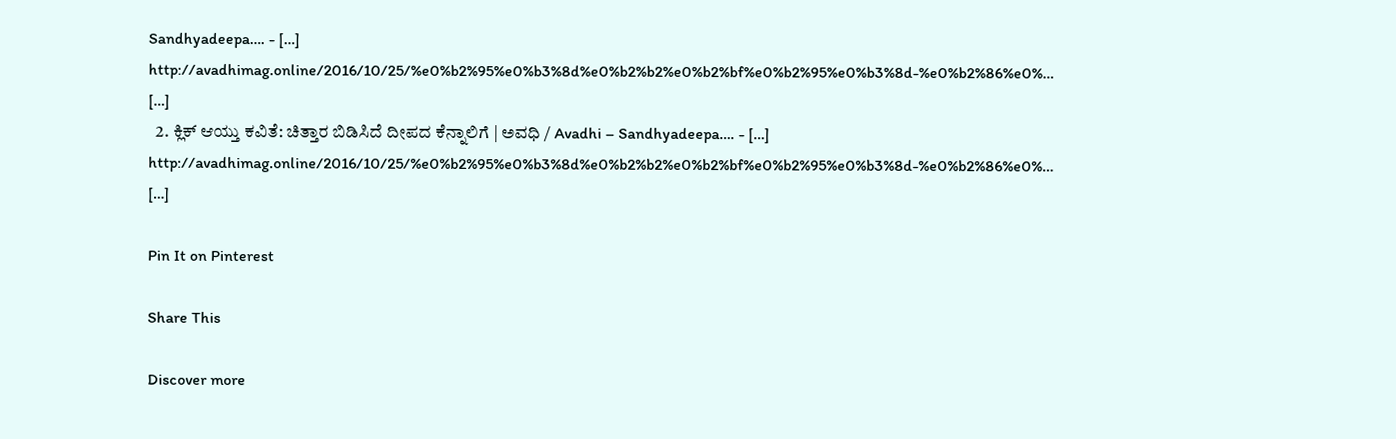Sandhyadeepa…. - […] http://avadhimag.online/2016/10/25/%e0%b2%95%e0%b3%8d%e0%b2%b2%e0%b2%bf%e0%b2%95%e0%b3%8d-%e0%b2%86%e0%… […]
  2. ಕ್ಲಿಕ್ ಆಯ್ತು ಕವಿತೆ: ಚಿತ್ತಾರ ಬಿಡಿಸಿದೆ ದೀಪದ ಕೆನ್ನಾಲಿಗೆ | ಅವಧಿ / Avadhi – Sandhyadeepa…. - […] http://avadhimag.online/2016/10/25/%e0%b2%95%e0%b3%8d%e0%b2%b2%e0%b2%bf%e0%b2%95%e0%b3%8d-%e0%b2%86%e0%… […]

Pin It on Pinterest

Share This

Discover more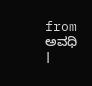from ಅವಧಿ ।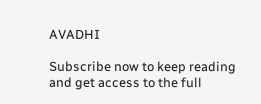AVADHI

Subscribe now to keep reading and get access to the full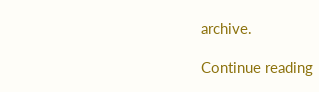archive.

Continue reading